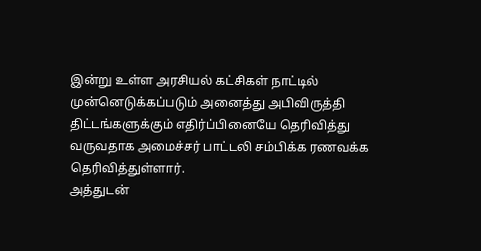இன்று உள்ள அரசியல் கட்சிகள் நாட்டில் முன்னெடுக்கப்படும் அனைத்து அபிவிருத்தி திட்டங்களுக்கும் எதிர்ப்பினையே தெரிவித்து வருவதாக அமைச்சர் பாட்டலி சம்பிக்க ரணவக்க தெரிவித்துள்ளார்.
அத்துடன்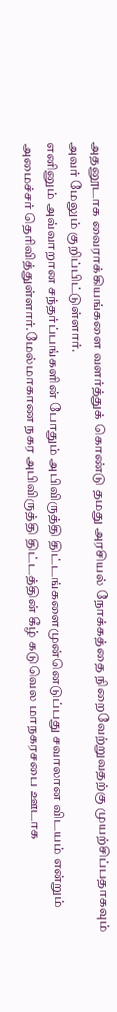அதனூடாக வைராக்கியங்களை வளர்த்துக் கொண்டு தமது அரசியல் நோக்கத்தை நிறைவேற்றுவதற்கு முயற்சிப்பதாகவும் அவர் மேலும் குறிப்பிட்டுள்ளார்.
எனினும் அவ்வாறான சந்தர்ப்பங்களின் போதும் அபிவிருத்தி திட்டங்களைமுன்னெடுப்பது சவாலான விடயம் என்றும் அமைச்சர் தெரிவித்துள்ளார்.மேல்மாகாண நகர அபிவிருத்தி திட்டத்தின் கீழ் கடுவெல மாநகரசபை ஊடாக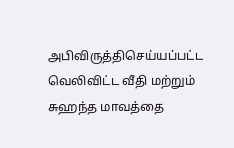அபிவிருத்திசெய்யப்பட்ட வெலிவிட்ட வீதி மற்றும் சுஹந்த மாவத்தை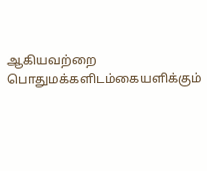ஆகியவற்றை பொதுமக்களிடம்கையளிக்கும்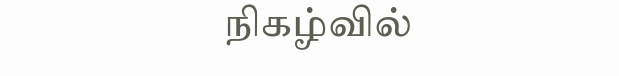நிகழ்வில்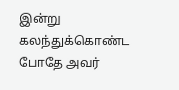இன்று கலந்துக்கொண்ட போதே அவர்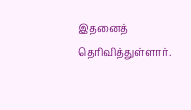இதனைத் தெரிவித்துள்ளார்.